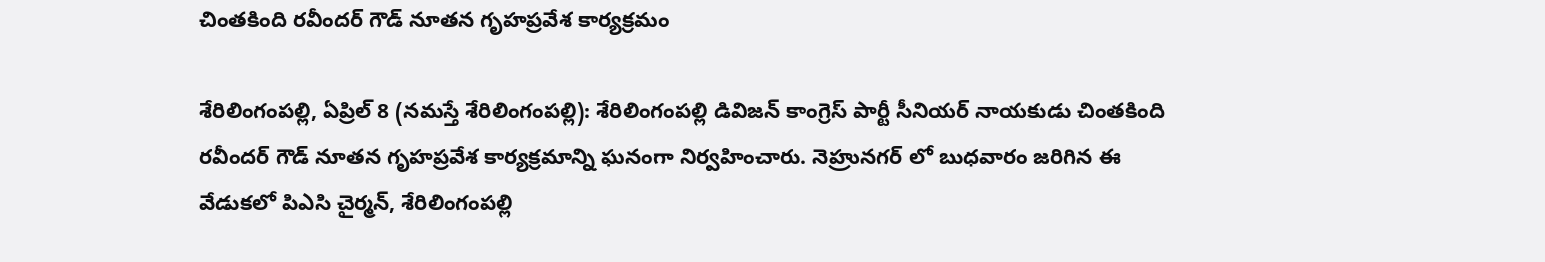చింతకింది రవీందర్ గౌడ్ నూతన గృహప్రవేశ కార్య‌క్ర‌మం

శేరిలింగంప‌ల్లి, ఏప్రిల్ 8 (న‌మ‌స్తే శేరిలింగంప‌ల్లి): శేరిలింగంపల్లి డివిజన్ కాంగ్రెస్ పార్టీ సీనియర్ నాయకుడు చింతకింది రవీందర్ గౌడ్ నూతన గృహప్రవేశ కార్య‌క్ర‌మాన్ని ఘనంగా నిర్వ‌హించారు. నెహ్రునగర్ లో బుధవారం జరిగిన ఈ వేడుకలో పిఎసి చైర్మన్, శేరిలింగంపల్లి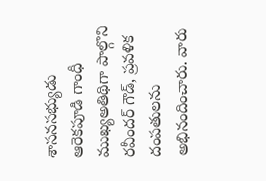శాసనసభ్యుడు ఆరెకపూడి గాంధీ ముఖ్యఅతిథిగా పాల్గొని రవీందర్ గౌడ్, ప్రవళిక దంపతులను అభినందించారు. వారు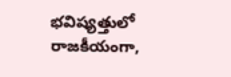భవిష్యత్తులో రాజకీయంగా,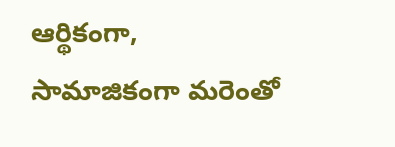ఆర్థికంగా, సామాజికంగా మరెంతో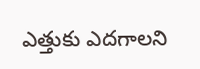ఎత్తుకు ఎదగాలని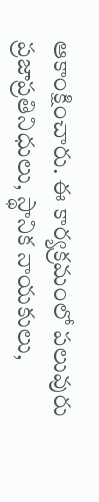ఆకాంక్షించారు. ఈ కార్యక్రమంలో పలువురు ప్రజాప్రతినిధులు, స్థానిక నాయ‌కులు,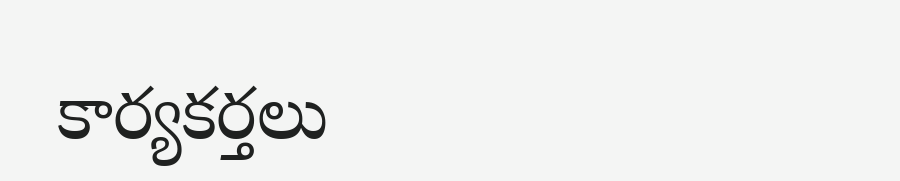కార్య‌క‌ర్త‌లు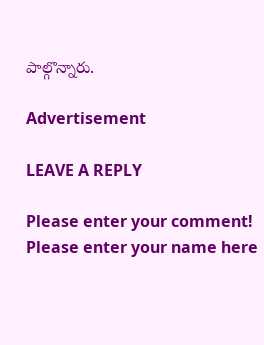పాల్గొన్నారు.

Advertisement

LEAVE A REPLY

Please enter your comment!
Please enter your name here